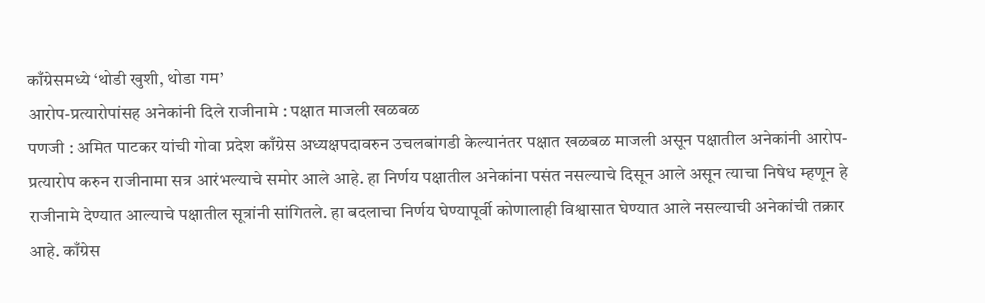काँग्रेसमध्ये ‘थोडी खुशी, थोडा गम’
आरोप-प्रत्यारोपांसह अनेकांनी दिले राजीनामे : पक्षात माजली खळबळ
पणजी : अमित पाटकर यांची गोवा प्रदेश काँग्रेस अध्यक्षपदावरुन उचलबांगडी केल्यानंतर पक्षात खळबळ माजली असून पक्षातील अनेकांनी आरोप-प्रत्यारोप करुन राजीनामा सत्र आरंभल्याचे समोर आले आहे. हा निर्णय पक्षातील अनेकांना पसंत नसल्याचे दिसून आले असून त्याचा निषेध म्हणून हे राजीनामे देण्यात आल्याचे पक्षातील सूत्रांनी सांगितले. हा बदलाचा निर्णय घेण्यापूर्वी कोणालाही विश्वासात घेण्यात आले नसल्याची अनेकांची तक्रार आहे. काँग्रेस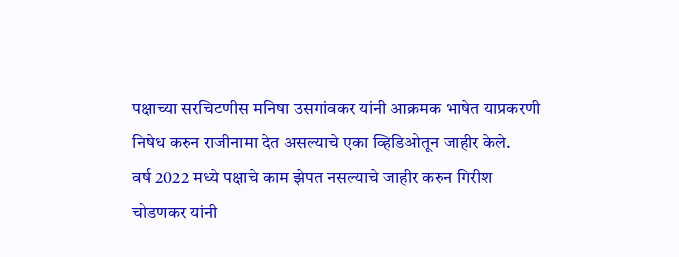पक्षाच्या सरचिटणीस मनिषा उसगांवकर यांनी आक्रमक भाषेत याप्रकरणी निषेध करुन राजीनामा देत असल्याचे एका व्हिडिओतून जाहीर केले.
वर्ष 2022 मध्ये पक्षाचे काम झेपत नसल्याचे जाहीर करुन गिरीश चोडणकर यांनी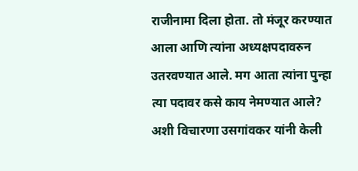राजीनामा दिला होता. तो मंजूर करण्यात आला आणि त्यांना अध्यक्षपदावरुन उतरवण्यात आले. मग आता त्यांना पुन्हा त्या पदावर कसे काय नेमण्यात आले? अशी विचारणा उसगांवकर यांनी केली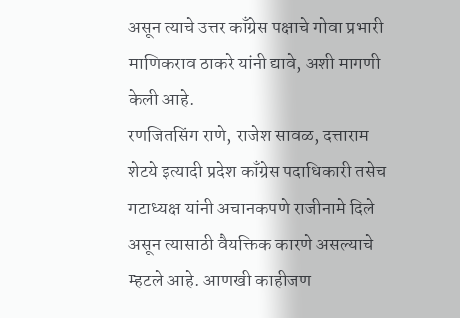असून त्याचे उत्तर काँग्रेस पक्षाचे गोवा प्रभारी माणिकराव ठाकरे यांनी द्यावे, अशी मागणी केली आहे.
रणजितसिंग राणे, राजेश सावळ, दत्ताराम शेटये इत्यादी प्रदेश काँग्रेस पदाधिकारी तसेच गटाध्यक्ष यांनी अचानकपणे राजीनामे दिले असून त्यासाठी वैयक्तिक कारणे असल्याचे म्हटले आहे. आणखी काहीजण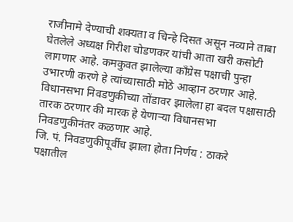राजीनामे देण्याची शक्यता व चिन्हे दिसत असून नव्याने ताबा घेतलेले अध्यक्ष गिरीश चोडणकर यांची आता खरी कसोटी लागणार आहे. कमकुवत झालेल्या काँग्रेस पक्षाची पुन्हा उभारणी करणे हे त्यांच्यासाठी मोठे आव्हान ठरणार आहे. विधानसभा निवडणुकीच्या तोंडावर झालेला हा बदल पक्षासाठी तारक ठरणार की मारक हे येणाऱ्या विधानसभा निवडणुकीनंतर कळणार आहे.
जि. पं. निवडणुकीपूर्वीच झाला होता निर्णय : ठाकरे
पक्षातील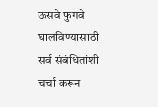ऊसवे फुगवे घालविण्यासाठी सर्व संबंधितांशी चर्चा करून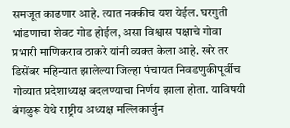समजूत काढणार आहे. त्यात नक्कीच यश येईल. घरगुती भांडणाचा शेवट गोड होईल, असा विश्वास पक्षाचे गोवा प्रभारी माणिकराव ठाकरे यांनी व्यक्त केला आहे. खरे तर डिसेंबर महिन्यात झालेल्या जिल्हा पंचायत निवडणुकीपूर्वीच गोव्यात प्रदेशाध्यक्ष बदलण्याचा निर्णय झाला होता. याविषयी बंगळुरू येथे राष्ट्रीय अध्यक्ष मल्लिकार्जुन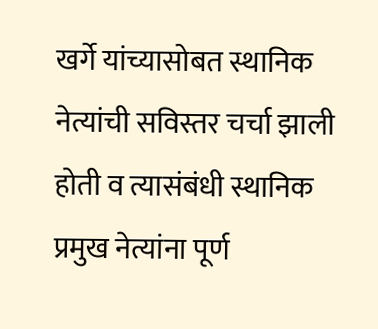खर्गे यांच्यासोबत स्थानिक नेत्यांची सविस्तर चर्चा झाली होती व त्यासंबंधी स्थानिक प्रमुख नेत्यांना पूर्ण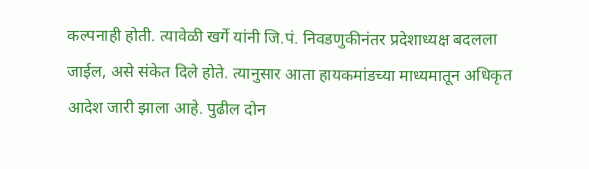कल्पनाही होती. त्यावेळी खर्गे यांनी जि.पं. निवडणुकीनंतर प्रदेशाध्यक्ष बदलला जाईल, असे संकेत दिले होते. त्यानुसार आता हायकमांडच्या माध्यमातून अधिकृत आदेश जारी झाला आहे. पुढील दोन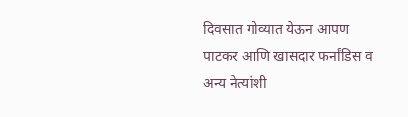दिवसात गोव्यात येऊन आपण पाटकर आणि खासदार फर्नांडिस व अन्य नेत्यांशी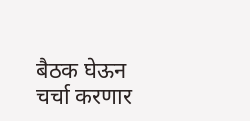बैठक घेऊन चर्चा करणार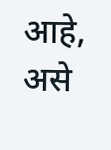आहे, असे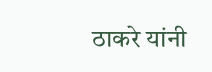ठाकरे यांनी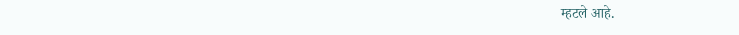म्हटले आहे.